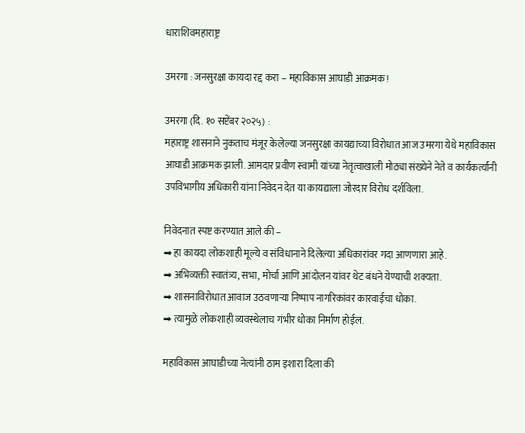धाराशिवमहाराष्ट्र

उमरगा : जनसुरक्षा कायदा रद्द करा – महाविकास आघाडी आक्रमक!

उमरगा (दि. १० सप्टेंबर २०२५) :
महाराष्ट्र शासनाने नुकताच मंजूर केलेल्या जनसुरक्षा कायद्याच्या विरोधात आज उमरगा येथे महाविकास आघाडी आक्रमक झाली. आमदार प्रवीण स्वामी यांच्या नेतृत्वाखाली मोठ्या संख्येने नेते व कार्यकर्त्यांनी उपविभागीय अधिकारी यांना निवेदन देत या कायद्याला जोरदार विरोध दर्शविला.

निवेदनात स्पष्ट करण्यात आले की –
➡ हा कायदा लोकशाही मूल्ये व संविधानाने दिलेल्या अधिकारांवर गदा आणणारा आहे.
➡ अभिव्यक्ती स्वातंत्र्य, सभा, मोर्चा आणि आंदोलन यांवर थेट बंधने येण्याची शक्यता.
➡ शासनाविरोधात आवाज उठवणाऱ्या निष्पाप नागरिकांवर कारवाईचा धोका.
➡ त्यामुळे लोकशाही व्यवस्थेलाच गंभीर धोका निर्माण होईल.

महाविकास आघाडीच्या नेत्यांनी ठाम इशारा दिला की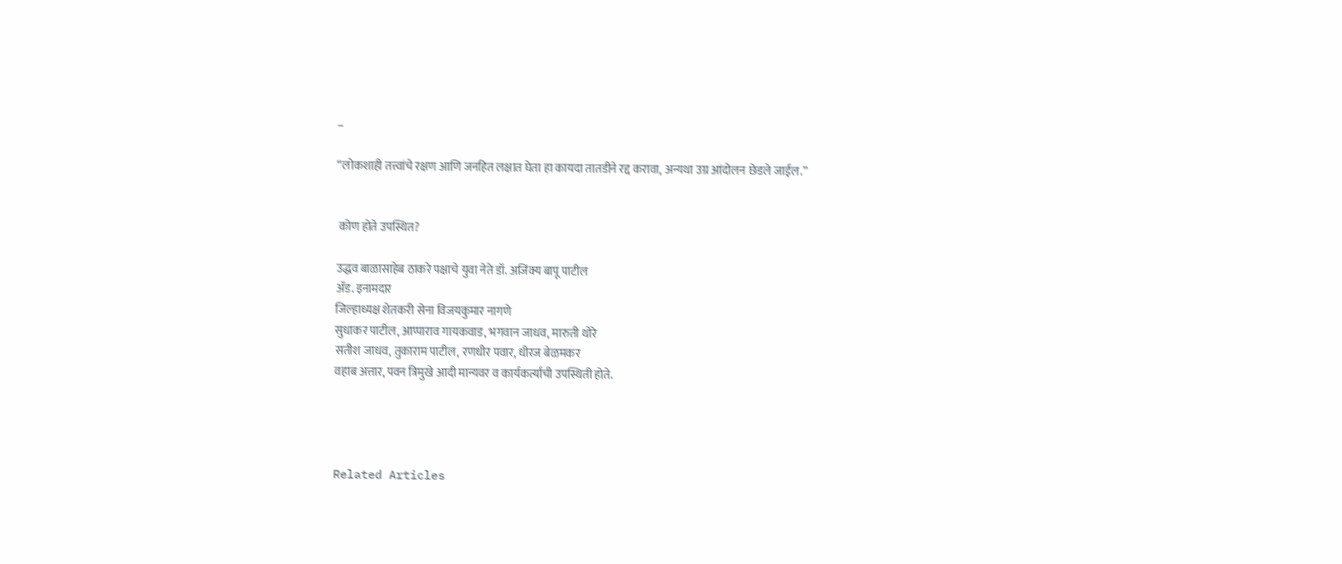–

“लोकशाही तत्त्वांचे रक्षण आणि जनहित लक्षात घेता हा कायदा तातडीने रद्द करावा, अन्यथा उग्र आंदोलन छेडले जाईल.”


 कोण होते उपस्थित?

उद्धव बाळासाहेब ठाकरे पक्षाचे युवा नेते डॉ. अजिंक्य बापू पाटील
ॲड. इनामदार
जिल्हाध्यक्ष शेतकरी सेना विजयकुमार नागणे
सुधाकर पाटील, आप्पाराव गायकवाड, भगवान जाधव, मारुती थोरे
सतीश जाधव, तुकाराम पाटील, रणधीर पवार, धीरज बेळमकर
वहाब अत्तार, पवन त्रिमुखे आदी मान्यवर व कार्यकर्त्यांची उपस्थिती होते.




Related Articles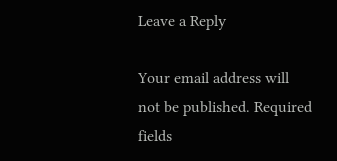Leave a Reply

Your email address will not be published. Required fields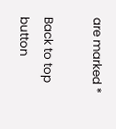are marked *

Back to top button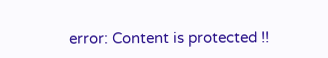error: Content is protected !!